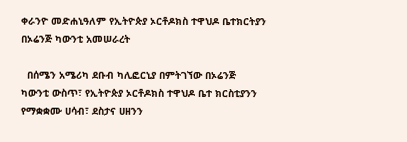ቀራንዮ መድሐኒዓለም የኢትዮጵያ ኦርቶዶክስ ተዋህዶ ቤተክርትያን በኦሬንጅ ካውንቲ አመሠራረት

  በሰሜን አሜሪካ ደቡብ ካሊፎርኒያ በምትገኘው በኦሬንጅ ካውንቲ ውስጥ፣ የኢትዮጵያ ኦርቶዶክስ ተዋህዶ ቤተ ክርስቲያንን የማቋቋሙ ሀሳብ፣ ደስታና ሀዘንን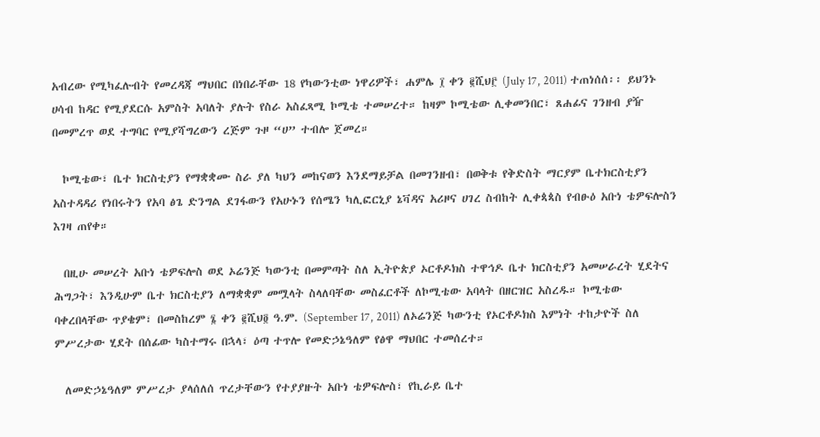አብረው የሚካፈሉብት የመረዳጃ ማህበር በነበራቸው 18 የካውንቲው ነዋሪዎች፣ ሐምሌ ፲ ቀን ፪ሺህ፫ (July 17, 2011) ተጠነሰሰ፡፡ ይህንኑ ሀሳብ ከዳር የሚያደርሱ አምስት አባለት ያሉት የስራ አስፈጻሚ ኮሚቴ ተመሠረተ። ከዛም ኮሚቴው ሊቀመንበር፣ ጸሐፊና ገንዘብ ያዥ በመምረጥ ወደ ተግባር የሚያሻግረውን ረጅም ጉዞ “ሀ” ተብሎ ጀመረ።

  ኮሚቴው፣ ቤተ ክርስቲያን የማቋቋሙ ስራ ያለ ካህን መከናወን እንደማይቻል በመገንዘብ፣ በወቅቱ የቅድስት ማርያም ቤተክርስቲያን አስተዳዳሪ የነበሩትን የአባ ፅጌ ድንግል ደገፋውን የአሁኑን የሰሜን ካሊፎርኒያ ኔቫዳና አሪዞና ሀገረ ስብከት ሊቀጳጳስ የብፁዕ አቡነ ቴዎፍሎስን እገዛ ጠየቀ።

  በዚሁ መሠረት አቡነ ቴዎፍሎስ ወደ ኦሬንጅ ካውንቲ በመምጣት ስለ ኢትዮጵያ ኦርቶዶክስ ተዋኅዶ ቤተ ክርስቲያን አመሠራረት ሂደትና ሕግጋት፣ እንዲሁም ቤተ ክርስቲያን ለማቋቋም መሟላት ስላለባቸው መስፈርቶች ለኮሚቴው አባላት በዘርዝር አስረዱ። ኮሚቴው ባቀረበላቸው ጥያቄም፣ በመስከረም ፮ ቀን ፪ሺህ፬ ዓ.ም. (September 17, 2011) ለኦሬንጅ ካውንቲ የኦርቶዶክስ እምነት ተከታዮች ስለ ምሥረታው ሂደት በሰፊው ካስተማሩ በኋላ፣ ዕጣ ተጥሎ የመድኃኔዓለም የፅዋ ማህበር ተመሰረተ።

  ለመድኃኔዓለም ምሥረታ ያላሰለሰ ጥረታቸውን የተያያዙት አቡነ ቴዎፍሎስ፣ የኪራይ ቤተ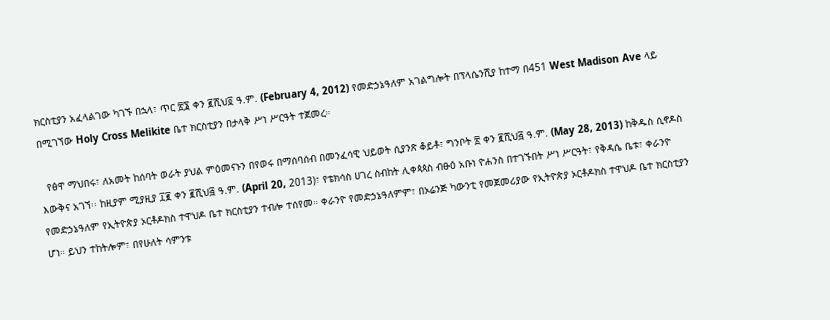ክርስቲያን አፈላልገው ካገኙ በኋላ፣ ጥር ፳፮ ቀን ፪ሺህ፬ ዓ.ም. (February 4, 2012) የመድኃኔዓለም አገልግሎት በፕላሴንሺያ ከተማ በ451 West Madison Ave ላይ በሚገኘው Holy Cross Melikite ቤተ ክርስቲያን በታላቅ ሥነ ሥርዓት ተጀመረ።

  የፅዋ ማህበሩ፣ ለአመት ከሰባት ወራት ያህል ምዕመናኑን በየወሩ በማሰባሰብ በመንፈሳዊ ህይወት ሲያንጽ ቆይቶ፣ ግንቦት ፳ ቀን ፪ሺህ፭ ዓ.ም. (May 28, 2013) ከቅዱስ ሲኖዶስ እውቅና አገኘ፡፡ ከዚያም ሚያዚያ ፲፪ ቀን ፪ሺህ፭ ዓ.ም. (April 20, 2013)፣ የቴክሳስ ሀገረ ስብከት ሊቀጳጳስ ብፁዕ አቡነ ዮሐንስ በተገኙበት ሥነ ሥርዓት፣ የቅዳሴ ቤቱ፣ ቀራንዮ የመድኃኔዓለም የኢትዮጵያ ኦርቶዶክስ ተዋህዶ ቤተ ክርስቲያን ተብሎ ተሰየመ። ቀራንዮ የመድኃኔዓለምም፣ በኦሬንጅ ካውንቲ የመጀመሪያው የኢትዮጵያ ኦርቶዶክስ ተዋህዶ ቤተ ክርስቲያን ሆነ። ይህን ተከትሎም፣ በየሁለት ሳምንቱ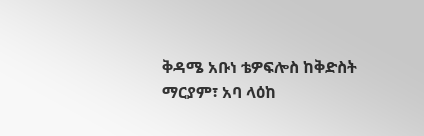ቅዳሜ አቡነ ቴዎፍሎስ ከቅድስት ማርያም፣ አባ ላዕከ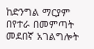ከድንግል ማርያም በየተራ በመምጣት መደበኛ አገልግሎት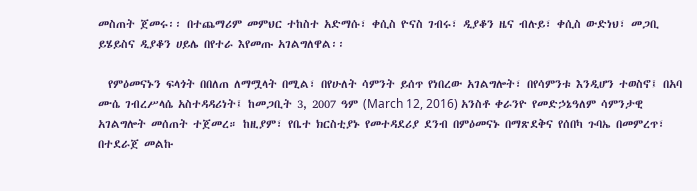መስጠት ጀመሩ፡፡ በተጨማሪም መምህር ተከስተ አድማሱ፣ ቀሲስ ዮናስ ገብሩ፣ ዲያቆን ዜና ብሉይ፣ ቀሲስ ውድነህ፣ መጋቢ ይሄይስና ዲያቆን ሀይሌ በየተራ እየመጡ አገልግለዋል፡፡

  የምዕመናኑን ፍላጎት በበለጠ ለማሟላት በሚል፣ በየሁለት ሳምንት ይሰጥ የነበረው አገልግሎት፣ በየሳምንቱ እንዲሆን ተወስኖ፤ በአባ ሙሴ ገብረሥላሴ አስተዳዳሪነት፤ ከመጋቢት 3, 2007 ዓም (March 12, 2016) አንስቶ ቀራንዮ የመድኃኔዓለም ሳምንታዊ አገልግሎት መሰጠት ተጀመረ። ከዚያም፣ የቤተ ክርስቲያኑ የመተዳደሪያ ደንብ በምዕመናኑ በማጽደቅና የሰበካ ጉባኤ በመምረጥ፣ በተደራጀ መልኩ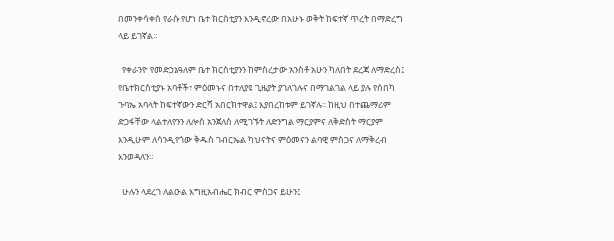በመንቀሳቀስ የራሱ የሆነ ቤተ ክርስቲያን እንዲኖረው በአሁኑ ወቅት ከፍተኛ ጥረት በማድረግ ላይ ይገኛል።

  የቀራንዮ የመድኃኔዓለም ቤተ ክርስቲያንን ከምስረታው አንስቶ አሁን ካለበት ደረጃ ለማድረስ፤ የቤተክርስቲያኑ አባቶች፣ ምዕመኑና በተለያዩ ጊዜያት ያገለገሉና በማገልገል ላይ ያሉ የሰበካ ጉባኤ አባላት ከፍተኛውን ድርሻ አበርክተዋል፤ እያበረከቱም ይገኛሉ፡፡ ከዚህ በተጨማሪም ድጋፋቸው ላልተለየንን ለሎስ አንጀለስ ለሚገኙት ለድንግል ማርያምና ለቅድስት ማርያም እንዲሁም ለሳንዲየጎው ቅዱስ ገብርኤል ካህናትና ምዕመናን ልባዊ ምስጋና ለማቅረብ እንወዳለን።

  ሁሉን ላደረገ ለልዑል እግዚአብሔር ክብር ምስጋና ይሁን፤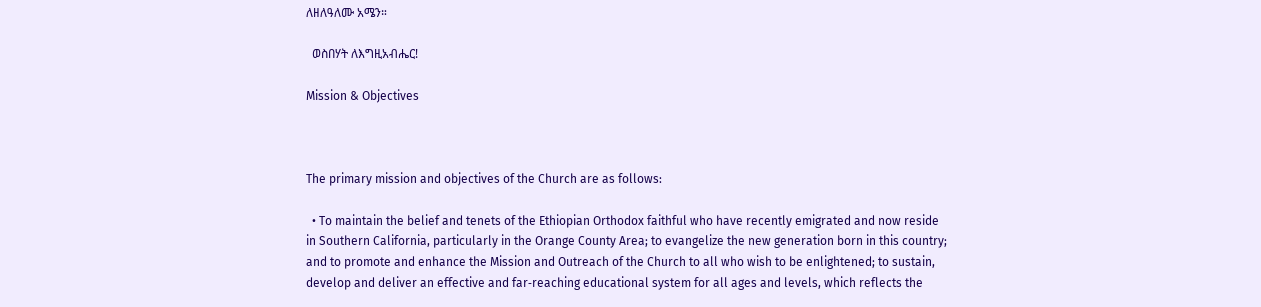ለዘለዓለሙ አሜን።

  ወስበሃት ለእግዚአብሔር!

Mission & Objectives



The primary mission and objectives of the Church are as follows:

  • To maintain the belief and tenets of the Ethiopian Orthodox faithful who have recently emigrated and now reside in Southern California, particularly in the Orange County Area; to evangelize the new generation born in this country; and to promote and enhance the Mission and Outreach of the Church to all who wish to be enlightened; to sustain, develop and deliver an effective and far‐reaching educational system for all ages and levels, which reflects the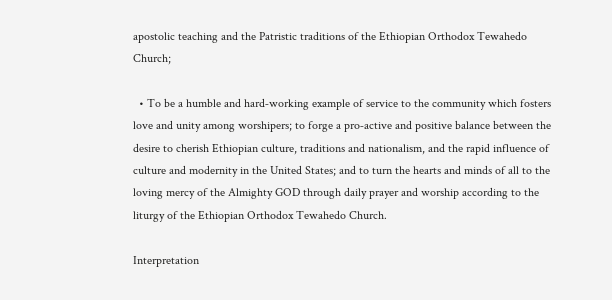apostolic teaching and the Patristic traditions of the Ethiopian Orthodox Tewahedo Church;

  • To be a humble and hard‐working example of service to the community which fosters love and unity among worshipers; to forge a pro‐active and positive balance between the desire to cherish Ethiopian culture, traditions and nationalism, and the rapid influence of culture and modernity in the United States; and to turn the hearts and minds of all to the loving mercy of the Almighty GOD through daily prayer and worship according to the liturgy of the Ethiopian Orthodox Tewahedo Church.

Interpretation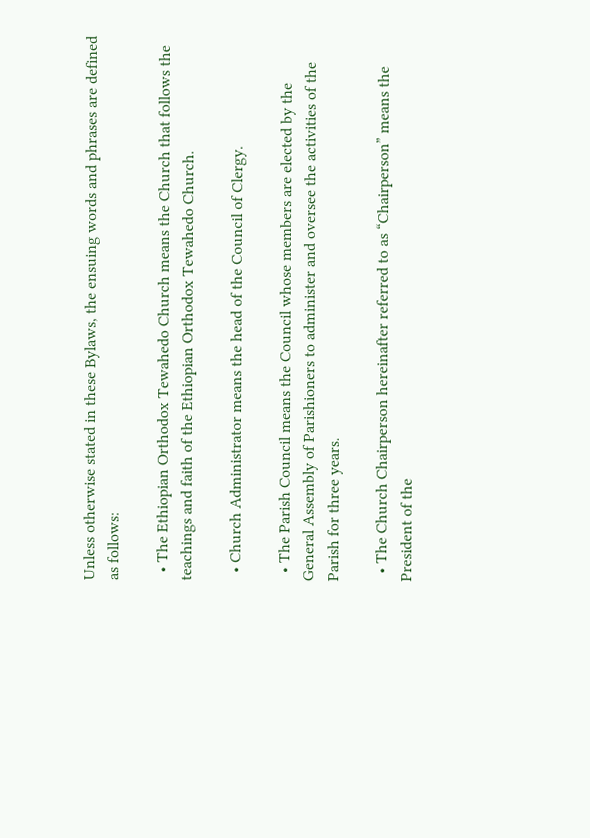Unless otherwise stated in these Bylaws, the ensuing words and phrases are defined as follows:

  • The Ethiopian Orthodox Tewahedo Church means the Church that follows the teachings and faith of the Ethiopian Orthodox Tewahedo Church.

  • Church Administrator means the head of the Council of Clergy.

  • The Parish Council means the Council whose members are elected by the General Assembly of Parishioners to administer and oversee the activities of the Parish for three years.

  • The Church Chairperson hereinafter referred to as “Chairperson” means the President of the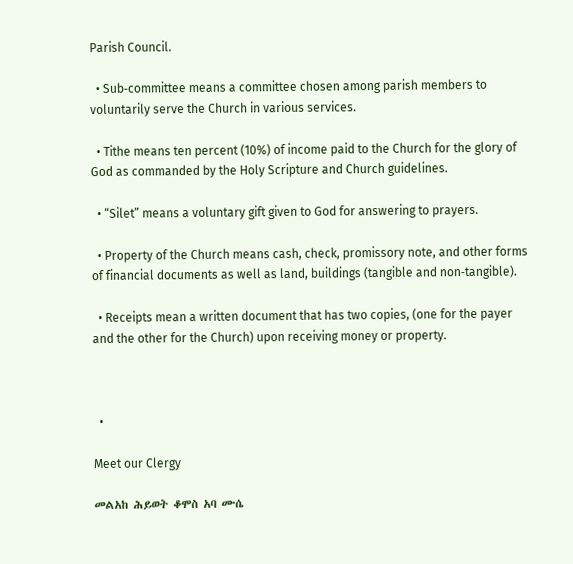Parish Council.

  • Sub‐committee means a committee chosen among parish members to voluntarily serve the Church in various services.

  • Tithe means ten percent (10%) of income paid to the Church for the glory of God as commanded by the Holy Scripture and Church guidelines.

  • “Silet” means a voluntary gift given to God for answering to prayers.

  • Property of the Church means cash, check, promissory note, and other forms of financial documents as well as land, buildings (tangible and non‐tangible).

  • Receipts mean a written document that has two copies, (one for the payer and the other for the Church) upon receiving money or property.



  •

Meet our Clergy

መልአከ ሕይወት ቆሞስ አባ ሙሴ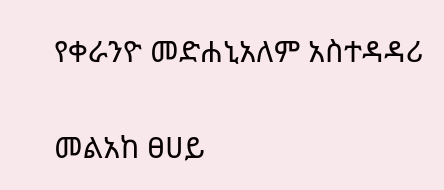የቀራንዮ መድሐኒአለም አስተዳዳሪ

መልአከ ፀሀይ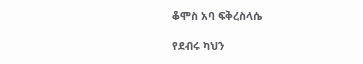ቆሞስ አባ ፍቅረስላሴ

የደብሩ ካህን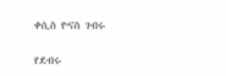ቀሲስ ዮናስ ገብሩ

የደብሩ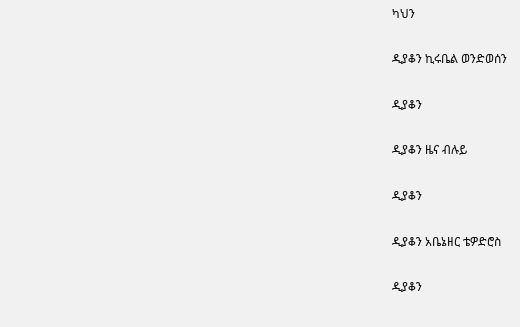ካህን

ዲያቆን ኪሩቤል ወንድወሰን

ዲያቆን

ዲያቆን ዜና ብሉይ

ዲያቆን

ዲያቆን አቤኔዘር ቴዎድሮስ

ዲያቆን